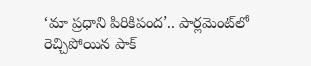‘మా ప్రధాని పిరికిపంద’.. పార్లమెంట్‌లో రెచ్చిపోయిన పాక్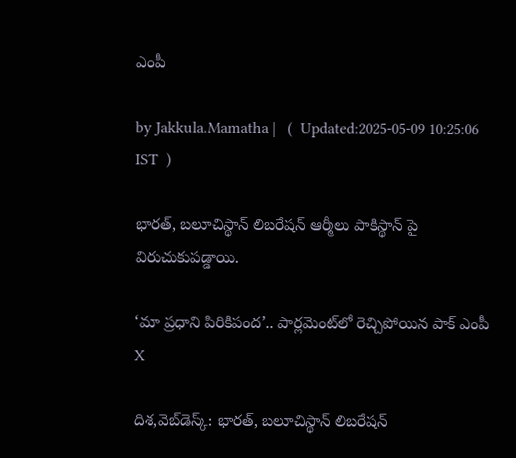ఎంపీ

by Jakkula.Mamatha |   (  Updated:2025-05-09 10:25:06  IST  )

భారత్, బలూచిస్థాన్ లిబరేషన్ ఆర్మీలు పాకిస్థాన్ పై విరుచుకుపడ్డాయి.

‘మా ప్రధాని పిరికిపంద’.. పార్లమెంట్‌లో రెచ్చిపోయిన పాక్ ఎంపీ
X

దిశ,వెబ్‌డెస్క్: భారత్, బలూచిస్థాన్ లిబరేషన్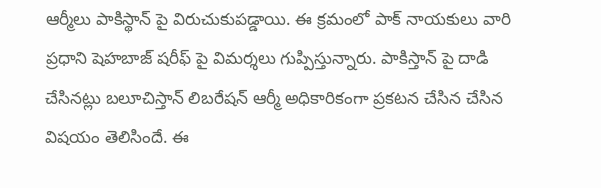ఆర్మీలు పాకిస్థాన్ పై విరుచుకుపడ్డాయి. ఈ క్రమంలో పాక్ నాయకులు వారి ప్రధాని షెహబాజ్ షరీఫ్ పై విమర్శలు గుప్పిస్తున్నారు. పాకిస్తాన్ పై దాడి చేసినట్లు బలూచిస్తాన్ లిబరేషన్ ఆర్మీ అధికారికంగా ప్రకటన చేసిన చేసిన విషయం తెలిసిందే. ఈ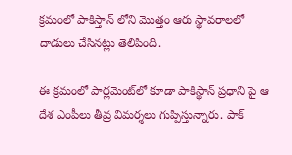క్రమంలో పాకిస్తాన్ లోని మొత్తం ఆరు స్థావరాలలో దాడులు చేసినట్లు తెలిపింది.

ఈ క్రమంలో పార్లమెంట్‌లో కూడా పాకిస్థాన్ ప్రధాని పై ఆ దేశ ఎంపీలు తీవ్ర విమర్శలు గుప్పిస్తున్నారు. పాక్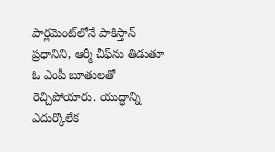పార్లమెంట్‌లోనే పాకిస్తాన్ ప్రధానిని, ఆర్మీ చీఫ్‌ను తిడుతూ ఓ ఎంపీ బూతులతో రెచ్చిపోయారు. యుద్ధాన్ని ఎదుర్కొలేక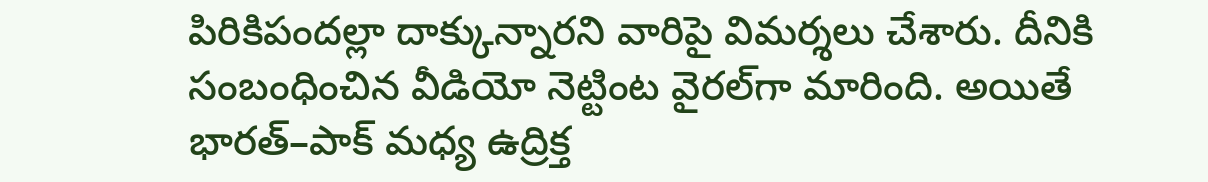పిరికిపందల్లా దాక్కున్నారని వారిపై విమర్శలు చేశారు. దీనికి సంబంధించిన వీడియో నెట్టింట వైరల్‌గా మారింది. అయితే భారత్–పాక్ మధ్య ఉద్రిక్త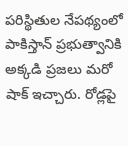పరిస్థితుల నేపథ్యంలో పాకిస్తాన్ ప్రభుత్వానికి అక్కడి ప్రజలు మరో షాక్ ఇచ్చారు. రోడ్లపై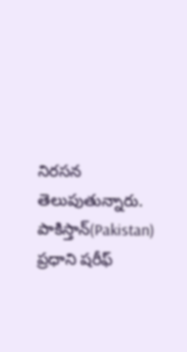నిరసన తెలుపుతున్నారు. పాకిస్తాన్(Pakistan) ప్రధాని షరీఫ్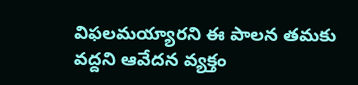విఫలమయ్యారని ఈ పాలన తమకు వద్దని ఆవేదన వ్యక్తం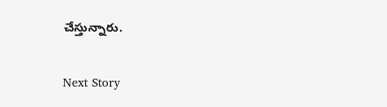చేస్తున్నారు.

Next Story